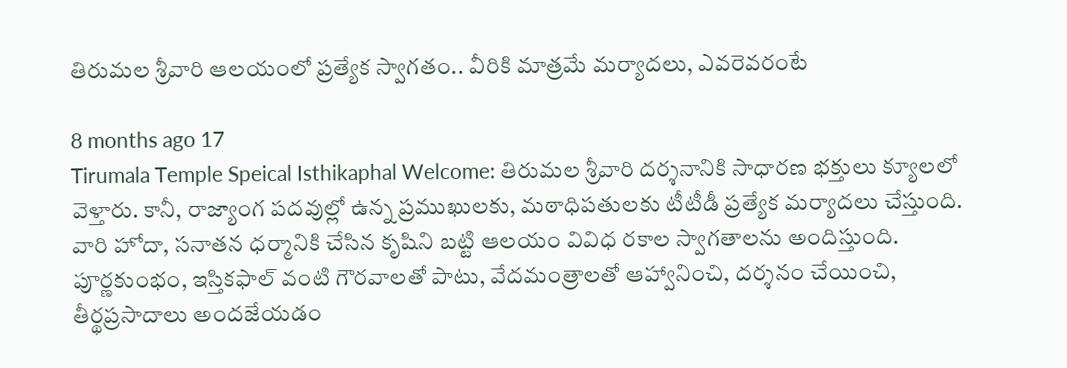తిరుమల శ్రీవారి ఆలయంలో ప్రత్యేక స్వాగతం.. వీరికి మాత్రమే మర్యాదలు, ఎవరెవరంటే

8 months ago 17
Tirumala Temple Speical Isthikaphal Welcome: తిరుమల శ్రీవారి దర్శనానికి సాధారణ భక్తులు క్యూలలో వెళ్తారు. కానీ, రాజ్యాంగ పదవుల్లో ఉన్న ప్రముఖులకు, మఠాధిపతులకు టీటీడీ ప్రత్యేక మర్యాదలు చేస్తుంది. వారి హోదా, సనాతన ధర్మానికి చేసిన కృషిని బట్టి ఆలయం వివిధ రకాల స్వాగతాలను అందిస్తుంది. పూర్ణకుంభం, ఇస్తికఫాల్ వంటి గౌరవాలతో పాటు, వేదమంత్రాలతో ఆహ్వానించి, దర్శనం చేయించి, తీర్థప్రసాదాలు అందజేయడం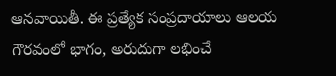ఆనవాయితీ. ఈ ప్రత్యేక సంప్రదాయాలు ఆలయ గౌరవంలో భాగం, అరుదుగా లభించే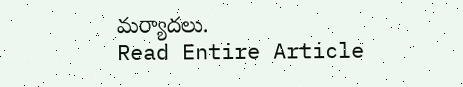మర్యాదలు.
Read Entire Article